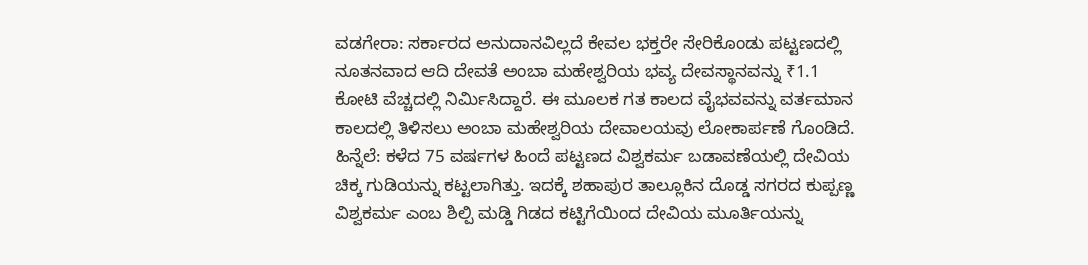ವಡಗೇರಾ: ಸರ್ಕಾರದ ಅನುದಾನವಿಲ್ಲದೆ ಕೇವಲ ಭಕ್ತರೇ ಸೇರಿಕೊಂಡು ಪಟ್ಟಣದಲ್ಲಿ ನೂತನವಾದ ಆದಿ ದೇವತೆ ಅಂಬಾ ಮಹೇಶ್ವರಿಯ ಭವ್ಯ ದೇವಸ್ಥಾನವನ್ನು ₹1.1 ಕೋಟಿ ವೆಚ್ಚದಲ್ಲಿ ನಿರ್ಮಿಸಿದ್ದಾರೆ. ಈ ಮೂಲಕ ಗತ ಕಾಲದ ವೈಭವವನ್ನು ವರ್ತಮಾನ ಕಾಲದಲ್ಲಿ ತಿಳಿಸಲು ಅಂಬಾ ಮಹೇಶ್ವರಿಯ ದೇವಾಲಯವು ಲೋಕಾರ್ಪಣೆ ಗೊಂಡಿದೆ.
ಹಿನ್ನೆಲೆ: ಕಳೆದ 75 ವರ್ಷಗಳ ಹಿಂದೆ ಪಟ್ಟಣದ ವಿಶ್ವಕರ್ಮ ಬಡಾವಣೆಯಲ್ಲಿ ದೇವಿಯ ಚಿಕ್ಕ ಗುಡಿಯನ್ನು ಕಟ್ಟಲಾಗಿತ್ತು. ಇದಕ್ಕೆ ಶಹಾಪುರ ತಾಲ್ಲೂಕಿನ ದೊಡ್ಡ ಸಗರದ ಕುಪ್ಪಣ್ಣ ವಿಶ್ವಕರ್ಮ ಎಂಬ ಶಿಲ್ಪಿ ಮಡ್ಡಿ ಗಿಡದ ಕಟ್ಟಿಗೆಯಿಂದ ದೇವಿಯ ಮೂರ್ತಿಯನ್ನು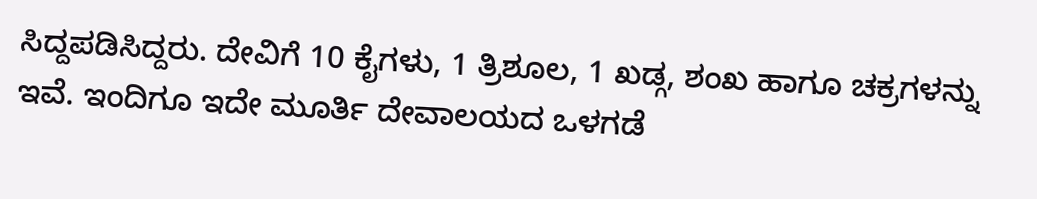ಸಿದ್ದಪಡಿಸಿದ್ದರು. ದೇವಿಗೆ 10 ಕೈಗಳು, 1 ತ್ರಿಶೂಲ, 1 ಖಡ್ಗ, ಶಂಖ ಹಾಗೂ ಚಕ್ರಗಳನ್ನು ಇವೆ. ಇಂದಿಗೂ ಇದೇ ಮೂರ್ತಿ ದೇವಾಲಯದ ಒಳಗಡೆ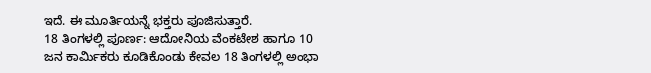ಇದೆ. ಈ ಮೂರ್ತಿಯನ್ನೆ ಭಕ್ತರು ಪೂಜಿಸುತ್ತಾರೆ.
18 ತಿಂಗಳಲ್ಲಿ ಪೂರ್ಣ: ಆದೋನಿಯ ವೆಂಕಟೇಶ ಹಾಗೂ 10 ಜನ ಕಾರ್ಮಿಕರು ಕೂಡಿಕೊಂಡು ಕೇವಲ 18 ತಿಂಗಳಲ್ಲಿ ಅಂಭಾ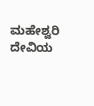ಮಹೇಶ್ವರಿ ದೇವಿಯ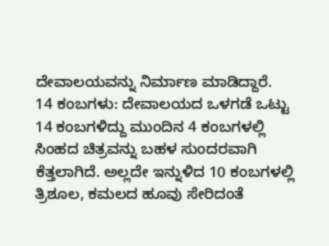ದೇವಾಲಯವನ್ನು ನಿರ್ಮಾಣ ಮಾಡಿದ್ದಾರೆ.
14 ಕಂಬಗಳು: ದೇವಾಲಯದ ಒಳಗಡೆ ಒಟ್ಟು 14 ಕಂಬಗಳಿದ್ದು ಮುಂದಿನ 4 ಕಂಬಗಳಲ್ಲಿ ಸಿಂಹದ ಚಿತ್ರವನ್ನು ಬಹಳ ಸುಂದರವಾಗಿ ಕೆತ್ತಲಾಗಿದೆ. ಅಲ್ಲದೇ ಇನ್ನುಳಿದ 10 ಕಂಬಗಳಲ್ಲಿ ತ್ರಿಶೂಲ, ಕಮಲದ ಹೂವು ಸೇರಿದಂತೆ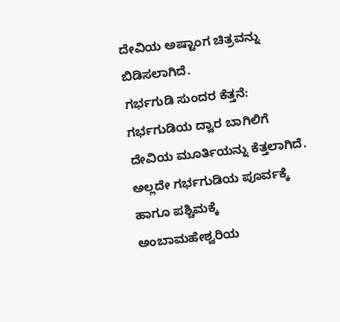ದೇವಿಯ ಅಷ್ಟಾಂಗ ಚಿತ್ರವನ್ನು ಬಿಡಿಸಲಾಗಿದೆ.
ಗರ್ಭಗುಡಿ ಸುಂದರ ಕೆತ್ತನೆ: ಗರ್ಭಗುಡಿಯ ದ್ವಾರ ಬಾಗಿಲಿಗೆ ದೇವಿಯ ಮೂರ್ತಿಯನ್ನು ಕೆತ್ತಲಾಗಿದೆ. ಅಲ್ಲದೇ ಗರ್ಭಗುಡಿಯ ಪೂರ್ವಕ್ಕೆ ಹಾಗೂ ಪಶ್ಚಿಮಕ್ಕೆ ಅಂಬಾಮಹೇಶ್ವರಿಯ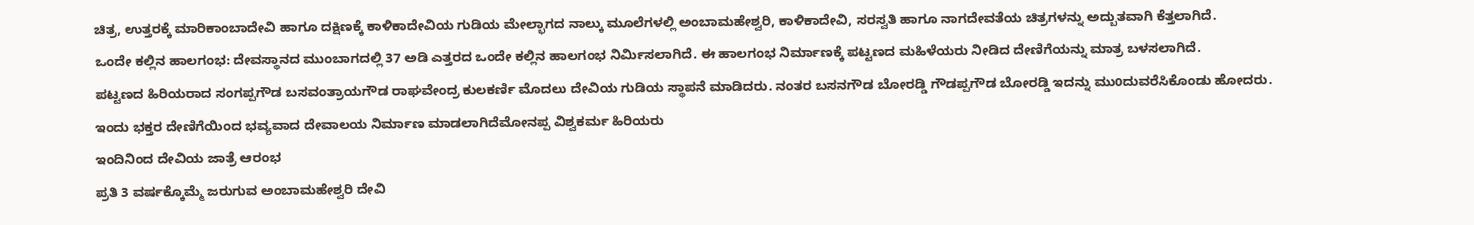ಚಿತ್ರ, ಉತ್ತರಕ್ಕೆ ಮಾರಿಕಾಂಬಾದೇವಿ ಹಾಗೂ ದಕ್ಷಿಣಕ್ಕೆ ಕಾಳಿಕಾದೇವಿಯ ಗುಡಿಯ ಮೇಲ್ಭಾಗದ ನಾಲ್ಕು ಮೂಲೆಗಳಲ್ಲಿ ಅಂಬಾಮಹೇಶ್ವರಿ, ಕಾಳಿಕಾದೇವಿ, ಸರಸ್ವತಿ ಹಾಗೂ ನಾಗದೇವತೆಯ ಚಿತ್ರಗಳನ್ನು ಅದ್ಬುತವಾಗಿ ಕೆತ್ತಲಾಗಿದೆ.
ಒಂದೇ ಕಲ್ಲಿನ ಹಾಲಗಂಭ: ದೇವಸ್ಥಾನದ ಮುಂಬಾಗದಲ್ಲಿ 37 ಅಡಿ ಎತ್ತರದ ಒಂದೇ ಕಲ್ಲಿನ ಹಾಲಗಂಭ ನಿರ್ಮಿಸಲಾಗಿದೆ. ಈ ಹಾಲಗಂಭ ನಿರ್ಮಾಣಕ್ಕೆ ಪಟ್ಟಣದ ಮಹಿಳೆಯರು ನೀಡಿದ ದೇಣಿಗೆಯನ್ನು ಮಾತ್ರ ಬಳಸಲಾಗಿದೆ.
ಪಟ್ಟಣದ ಹಿರಿಯರಾದ ಸಂಗಪ್ಪಗೌಡ ಬಸವಂತ್ರಾಯಗೌಡ ರಾಘವೇಂದ್ರ ಕುಲಕರ್ಣಿ ಮೊದಲು ದೇವಿಯ ಗುಡಿಯ ಸ್ಥಾಪನೆ ಮಾಡಿದರು. ನಂತರ ಬಸನಗೌಡ ಬೋರಡ್ಡಿ ಗೌಡಪ್ಪಗೌಡ ಬೋರಡ್ಡಿ ಇದನ್ನು ಮುoದುವರೆಸಿಕೊಂಡು ಹೋದರು. ಇಂದು ಭಕ್ತರ ದೇಣಿಗೆಯಿಂದ ಭವ್ಯವಾದ ದೇವಾಲಯ ನಿರ್ಮಾಣ ಮಾಡಲಾಗಿದೆಮೋನಪ್ಪ ವಿಶ್ವಕರ್ಮ ಹಿರಿಯರು
ಇಂದಿನಿಂದ ದೇವಿಯ ಜಾತ್ರೆ ಆರಂಭ
ಪ್ರತಿ 3 ವರ್ಷಕ್ಕೊಮ್ಮೆ ಜರುಗುವ ಅಂಬಾಮಹೇಶ್ವರಿ ದೇವಿ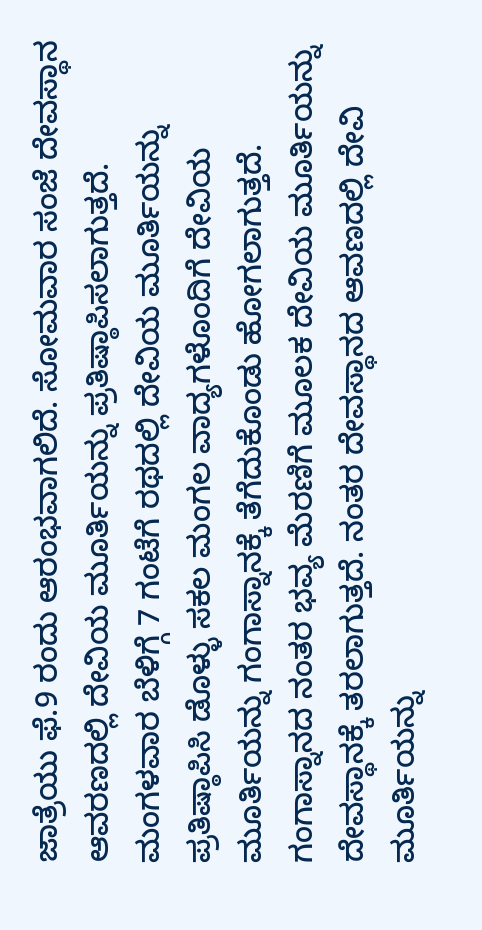ಜಾತ್ರೆಯು ಫೆ.9 ರಂದು ಆರಂಭವಾಗಲಿದೆ. ಸೋಮವಾರ ಸಂಜೆ ದೇವಸ್ಥಾನ ಆವರಣದಲ್ಲಿ ದೇವಿಯ ಮೂರ್ತಿಯನ್ನು ಪ್ರತಿಷ್ಠಾಪಿಸಲಾಗುತ್ತದೆ. ಮಂಗಳವಾರ ಬೆಳಿಗ್ಗೆ 7 ಗಂಟೆಗೆ ರಥದಲ್ಲಿ ದೇವಿಯ ಮೂರ್ತಿಯನ್ನು ಪ್ರತಿಷ್ಠಾಪಿಸಿ ಡೊಳ್ಳು ಸಕಲ ಮಂಗಲ ವಾದ್ಯಗಳೊಂದಿಗೆ ದೇವಿಯ ಮೂರ್ತಿಯನ್ನು ಗಂಗಾಸ್ನಾನಕ್ಕೆ ತೆಗೆದುಕೊಂಡು ಹೋಗಲಾಗುತ್ತದೆ. ಗಂಗಾಸ್ನಾನದ ನಂತರ ಭವ್ಯ ಮೆರಣಿಗೆ ಮೂಲಕ ದೇವಿಯ ಮೂರ್ತಿಯನ್ನು ದೇವಸ್ಥಾನಕ್ಕೆ ತರಲಾಗುತ್ತದೆ. ನಂತರ ದೇವಸ್ಥಾನದ ಆವಣದಲ್ಲಿ ದೇವಿ ಮೂರ್ತಿಯನ್ನು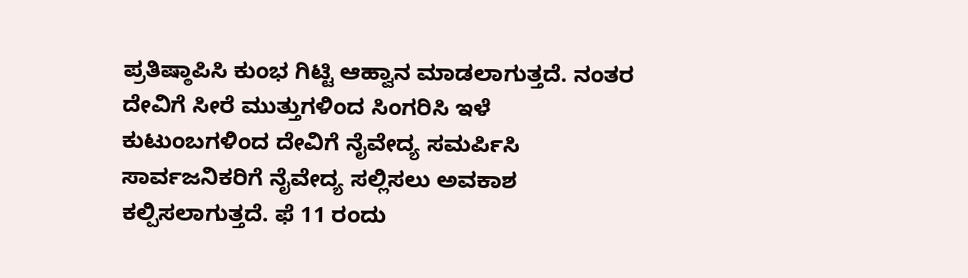ಪ್ರತಿಷ್ಠಾಪಿಸಿ ಕುಂಭ ಗಿಟ್ಟಿ ಆಹ್ವಾನ ಮಾಡಲಾಗುತ್ತದೆ. ನಂತರ ದೇವಿಗೆ ಸೀರೆ ಮುತ್ತುಗಳಿಂದ ಸಿಂಗರಿಸಿ ಇಳೆ ಕುಟುಂಬಗಳಿಂದ ದೇವಿಗೆ ನೈವೇದ್ಯ ಸಮರ್ಪಿಸಿ ಸಾರ್ವಜನಿಕರಿಗೆ ನೈವೇದ್ಯ ಸಲ್ಲಿಸಲು ಅವಕಾಶ ಕಲ್ಪಿಸಲಾಗುತ್ತದೆ. ಫೆ 11 ರಂದು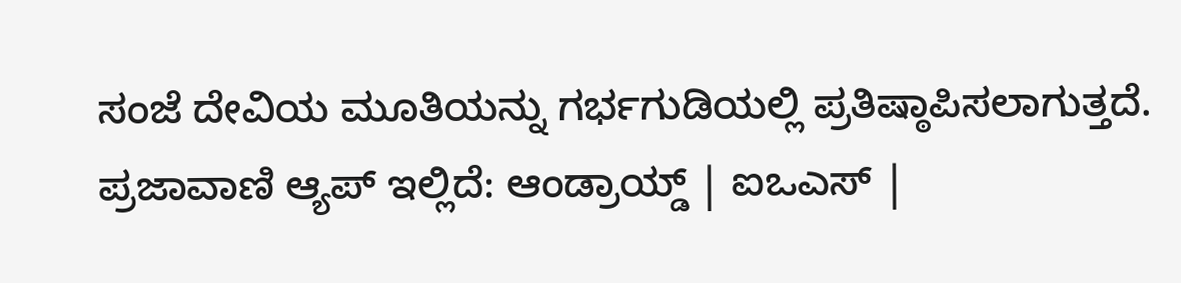ಸಂಜೆ ದೇವಿಯ ಮೂತಿಯನ್ನು ಗರ್ಭಗುಡಿಯಲ್ಲಿ ಪ್ರತಿಷ್ಠಾಪಿಸಲಾಗುತ್ತದೆ.
ಪ್ರಜಾವಾಣಿ ಆ್ಯಪ್ ಇಲ್ಲಿದೆ: ಆಂಡ್ರಾಯ್ಡ್ | ಐಒಎಸ್ |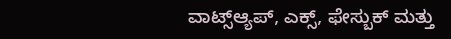ವಾಟ್ಸ್ಆ್ಯಪ್, ಎಕ್ಸ್, ಫೇಸ್ಬುಕ್ ಮತ್ತು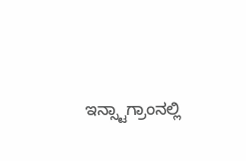ಇನ್ಸ್ಟಾಗ್ರಾಂನಲ್ಲಿ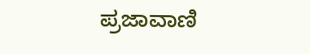ಪ್ರಜಾವಾಣಿ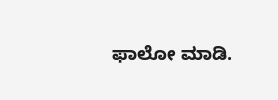ಫಾಲೋ ಮಾಡಿ.